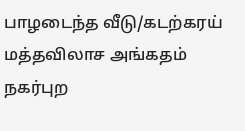பாழடைந்த வீடு/கடற்கரய் மத்தவிலாச அங்கதம்
நகர்புற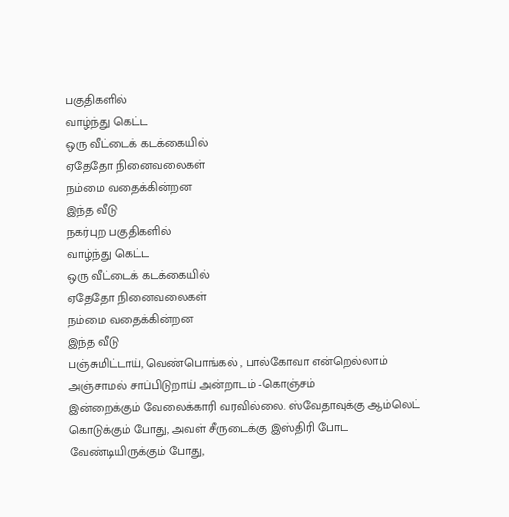பகுதிகளில்
வாழ்ந்து கெட்ட
ஒரு வீட்டைக் கடக்கையில்
ஏதேதோ நினைவலைகள்
நம்மை வதைக்கின்றன
இந்த வீடு
நகர்புற பகுதிகளில்
வாழ்ந்து கெட்ட
ஒரு வீட்டைக் கடக்கையில்
ஏதேதோ நினைவலைகள்
நம்மை வதைக்கின்றன
இந்த வீடு
பஞ்சுமிட்டாய், வெண்பொங்கல் , பால்கோவா என்றெல்லாம்
அஞ்சாமல் சாப்பிடுறாய் அன்றாடம் -கொஞ்சம்
இன்றைக்கும் வேலைக்காரி வரவில்லை. ஸ்வேதாவுக்கு ஆம்லெட் கொடுக்கும் போது, அவள் சீருடைக்கு இஸ்திரி போட வேண்டியிருக்கும் போது,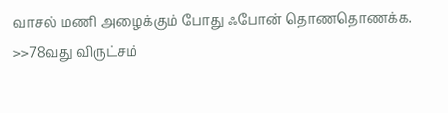வாசல் மணி அழைக்கும் போது ஃபோன் தொணதொணக்க.
>>78வது விருட்சம்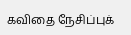கவிதை நேசிப்புக்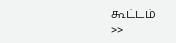கூட்டம்
>>